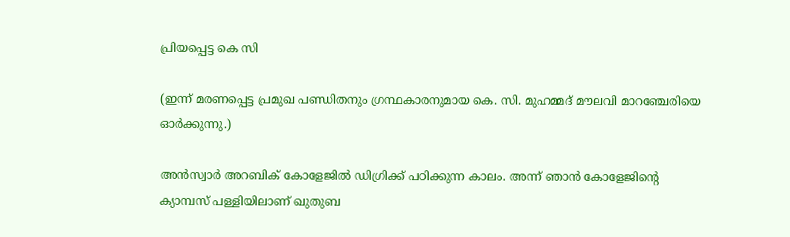പ്രിയപ്പെട്ട കെ സി

(ഇന്ന് മരണപ്പെട്ട പ്രമുഖ പണ്ഡിതനും ഗ്രന്ഥകാരനുമായ കെ. സി. മുഹമ്മദ്‌ മൗലവി മാറഞ്ചേരിയെ ഓർക്കുന്നു.)

അൻസ്വാർ അറബിക് കോളേജിൽ ഡിഗ്രിക്ക് പഠിക്കുന്ന കാലം. അന്ന് ഞാൻ കോളേജിന്റെ ക്യാമ്പസ് പള്ളിയിലാണ് ഖുതുബ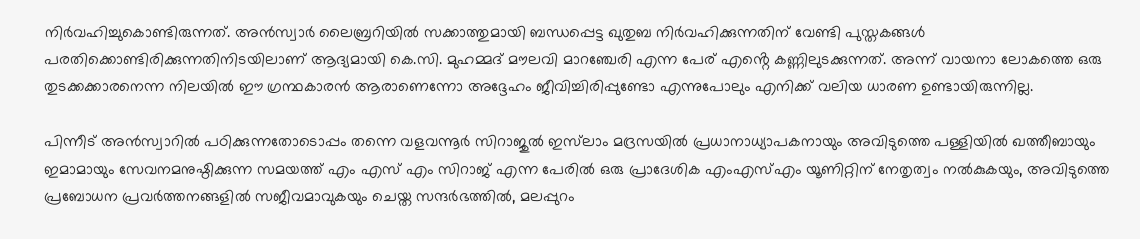നിർവഹിച്ചുകൊണ്ടിരുന്നത്. അൻസ്വാർ ലൈബ്രറിയിൽ സക്കാത്തുമായി ബന്ധപ്പെട്ട ഖുതുബ നിർവഹിക്കുന്നതിന് വേണ്ടി പുസ്തകങ്ങൾ പരതിക്കൊണ്ടിരിക്കുന്നതിനിടയിലാണ് ആദ്യമായി കെ.സി. മുഹമ്മദ് മൗലവി മാറഞ്ചേരി എന്ന പേര് എൻ്റെ കണ്ണിലുടക്കുന്നത്. അന്ന് വായനാ ലോകത്തെ ഒരു തുടക്കക്കാരനെന്ന നിലയിൽ ഈ ഗ്രന്ഥകാരൻ ആരാണെന്നോ അദ്ദേഹം ജീവിച്ചിരിപ്പുണ്ടോ എന്നുപോലും എനിക്ക് വലിയ ധാരണ ഉണ്ടായിരുന്നില്ല.

പിന്നീട് അൻസ്വാറിൽ പഠിക്കുന്നതോടൊപ്പം തന്നെ വളവന്നൂർ സിറാജുൽ ഇസ്‌ലാം മദ്രസയിൽ പ്രധാനാധ്യാപകനായും അവിടുത്തെ പള്ളിയിൽ ഖത്തീബായും ഇമാമായും സേവനമനുഷ്ഠിക്കുന്ന സമയത്ത് എം എസ് എം സിറാജ് എന്ന പേരിൽ ഒരു പ്രാദേശിക എംഎസ്എം യൂണിറ്റിന് നേതൃത്വം നൽകുകയും, അവിടുത്തെ പ്രബോധന പ്രവർത്തനങ്ങളിൽ സജീവമാവുകയും ചെയ്ത സന്ദർഭത്തിൽ, മലപ്പുറം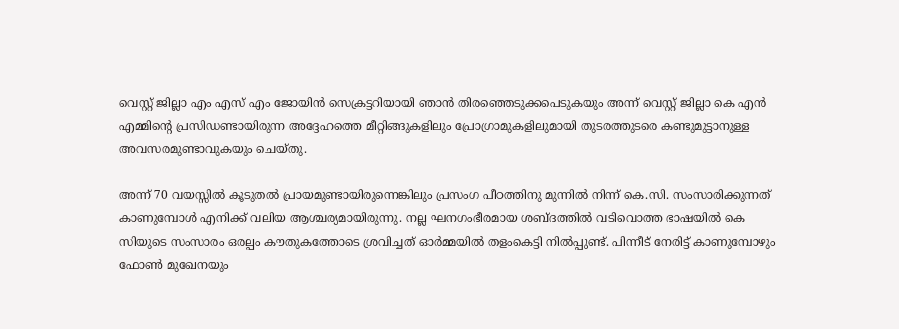വെസ്റ്റ് ജില്ലാ എം എസ് എം ജോയിൻ സെക്രട്ടറിയായി ഞാൻ തിരഞ്ഞെടുക്കപെടുകയും അന്ന് വെസ്റ്റ് ജില്ലാ കെ എൻ എമ്മിന്റെ പ്രസിഡണ്ടായിരുന്ന അദ്ദേഹത്തെ മീറ്റിങ്ങുകളിലും പ്രോഗ്രാമുകളിലുമായി തുടരത്തുടരെ കണ്ടുമുട്ടാനുള്ള അവസരമുണ്ടാവുകയും ചെയ്തു.

അന്ന് 70 വയസ്സിൽ കൂടുതൽ പ്രായമുണ്ടായിരുന്നെങ്കിലും പ്രസംഗ പീഠത്തിനു മുന്നിൽ നിന്ന് കെ.സി. സംസാരിക്കുന്നത് കാണുമ്പോൾ എനിക്ക് വലിയ ആശ്ചര്യമായിരുന്നു. നല്ല ഘനഗംഭീരമായ ശബ്ദത്തിൽ വടിവൊത്ത ഭാഷയിൽ കെ സിയുടെ സംസാരം ഒരല്പം കൗതുകത്തോടെ ശ്രവിച്ചത് ഓർമ്മയിൽ തളംകെട്ടി നിൽപ്പുണ്ട്. പിന്നീട് നേരിട്ട് കാണുമ്പോഴും ഫോൺ മുഖേനയും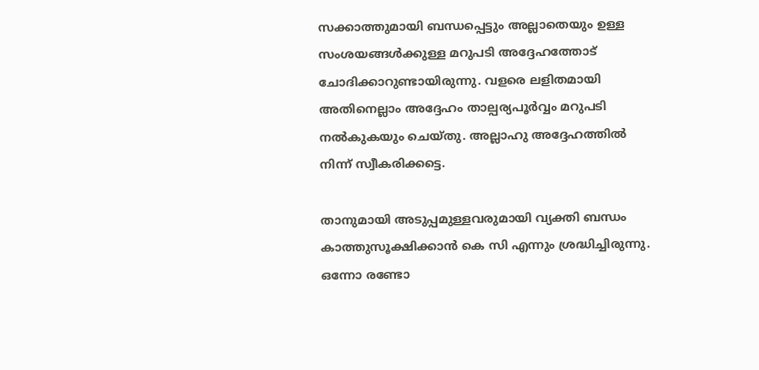സക്കാത്തുമായി ബന്ധപ്പെട്ടും അല്ലാതെയും ഉള്ള സംശയങ്ങൾക്കുള്ള മറുപടി അദ്ദേഹത്തോട് ചോദിക്കാറുണ്ടായിരുന്നു. വളരെ ലളിതമായി അതിനെല്ലാം അദ്ദേഹം താല്പര്യപൂർവ്വം മറുപടി നൽകുകയും ചെയ്തു. അല്ലാഹു അദ്ദേഹത്തിൽ നിന്ന് സ്വീകരിക്കട്ടെ.

താനുമായി അടുപ്പമുള്ളവരുമായി വ്യക്തി ബന്ധം കാത്തുസൂക്ഷിക്കാൻ കെ സി എന്നും ശ്രദ്ധിച്ചിരുന്നു. ഒന്നോ രണ്ടോ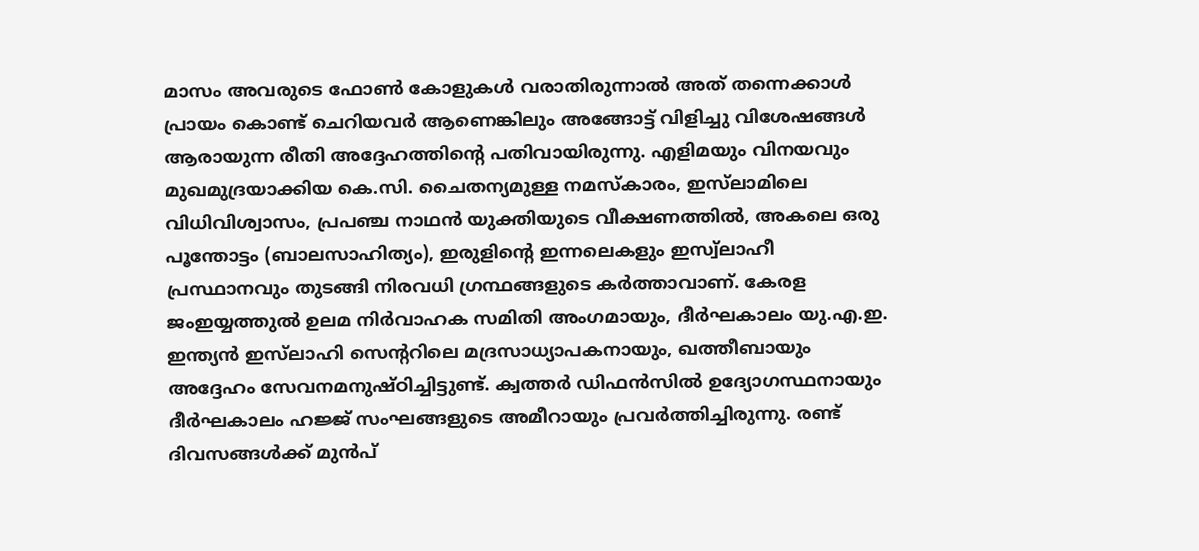മാസം അവരുടെ ഫോൺ കോളുകൾ വരാതിരുന്നാൽ അത് തന്നെക്കാൾ പ്രായം കൊണ്ട് ചെറിയവർ ആണെങ്കിലും അങ്ങോട്ട് വിളിച്ചു വിശേഷങ്ങൾ ആരായുന്ന രീതി അദ്ദേഹത്തിൻ്റെ പതിവായിരുന്നു. എളിമയും വിനയവും മുഖമുദ്രയാക്കിയ കെ.സി. ചൈതന്യമുള്ള നമസ്കാരം, ഇസ്‌ലാമിലെ വിധിവിശ്വാസം, പ്രപഞ്ച നാഥൻ യുക്തിയുടെ വീക്ഷണത്തിൽ, അകലെ ഒരു പൂന്തോട്ടം (ബാലസാഹിത്യം), ഇരുളിന്റെ ഇന്നലെകളും ഇസ്വ്‌ലാഹീ പ്രസ്ഥാനവും തുടങ്ങി നിരവധി ഗ്രന്ഥങ്ങളുടെ കർത്താവാണ്. കേരള ജംഇയ്യത്തുൽ ഉലമ നിർവാഹക സമിതി അംഗമായും, ദീർഘകാലം യു.എ.ഇ. ഇന്ത്യൻ ഇസ്‌ലാഹി സെന്ററിലെ മദ്രസാധ്യാപകനായും, ഖത്തീബായും അദ്ദേഹം സേവനമനുഷ്ഠിച്ചിട്ടുണ്ട്. ക്വത്തർ ഡിഫൻസിൽ ഉദ്യോഗസ്ഥനായും ദീർഘകാലം ഹജ്ജ് സംഘങ്ങളുടെ അമീറായും പ്രവർത്തിച്ചിരുന്നു. രണ്ട് ദിവസങ്ങൾക്ക് മുൻപ്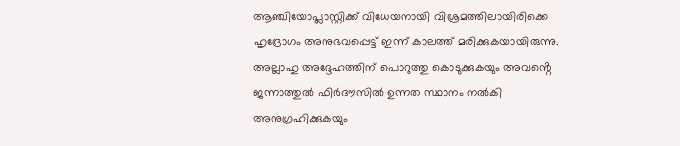ആഞ്ചിയോപ്ലാസ്റ്റിക്ക് വിധേയനായി വിശ്രമത്തിലായിരിക്കെ ഹൃദ്രോഗം അനുഭവപ്പെട്ട് ഇന്ന് കാലത്ത് മരിക്കുകയായിരുന്നു. അല്ലാഹു അദ്ദേഹത്തിന് പൊറുത്തു കൊടുക്കുകയും അവൻ്റെ ജന്നാത്തുൽ ഫിർദൗസിൽ ഉന്നത സ്ഥാനം നൽകി അനുഗ്രഹിക്കുകയും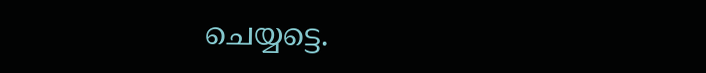ചെയ്യട്ടെ.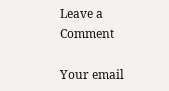Leave a Comment

Your email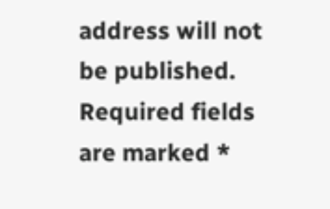address will not be published. Required fields are marked *